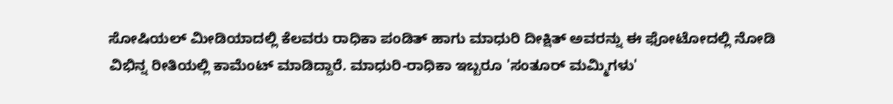ಸೋಷಿಯಲ್ ಮೀಡಿಯಾದಲ್ಲಿ ಕೆಲವರು ರಾಧಿಕಾ ಪಂಡಿತ್ ಹಾಗು ಮಾಧುರಿ ದೀಕ್ಷಿತ್ ಅವರನ್ನು ಈ ಫೋಟೋದಲ್ಲಿ ನೋಡಿ ವಿಭಿನ್ನ ರೀತಿಯಲ್ಲಿ ಕಾಮೆಂಟ್ ಮಾಡಿದ್ದಾರೆ. ಮಾಧುರಿ-ರಾಧಿಕಾ ಇಬ್ಬರೂ 'ಸಂತೂರ್ ಮಮ್ಮಿಗಳು'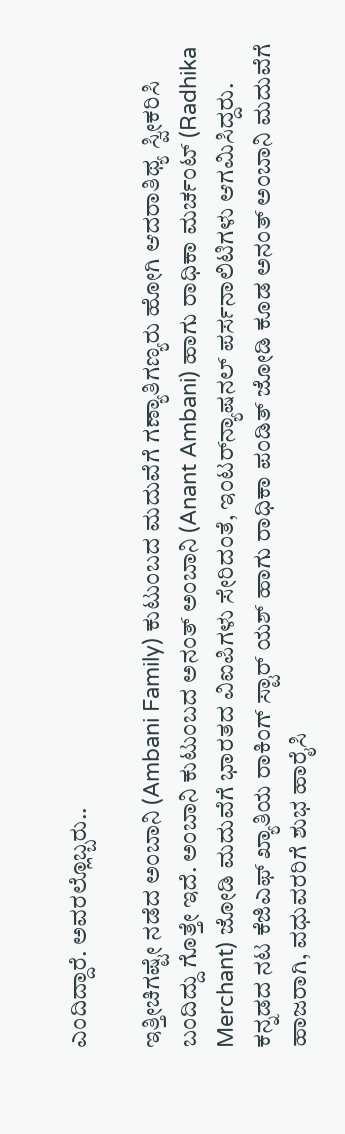ಎಂದಿದ್ದಾರೆ. ಅವರಲ್ಲೊಬ್ಬರು..

ಇತ್ತೀಚಿಗಷ್ಟೇ ನಡೆದ ಅಂಬಾನಿ (Ambani Family) ಕುಟುಂಬದ ಮದುವೆಗೆ ಗಣ್ಯಾತಿಗಣ್ಯರು ಹೋಗಿ ಆದರಾತಿಥ್ಯ ಸ್ವೀಕರಿಸಿ ಬಂದಿದ್ದು ಗೊತ್ತೇ ಇದೆ. ಅಂಬಾನಿ ಕುಟುಂಬದ ಅನಂತ್ ಅಂಬಾನಿ (Anant Ambani) ಹಾಗು ರಾಧಿಕಾ ಮರ್ಚಂಟ್ (Radhika Merchant) ಜೋಡಿ ಮದುವೆಗೆ ಭಾರತದ ವಿಐಪಿಗಳು ಸೇರಿದಂತೆ, ಇಂಟರ್‌ನ್ಯಾಷನಲ್ ಪರ್ಸನಾಲಿಟಿಗಳು ಆಗಮಿಸಿದ್ದರು. ಕನ್ನಡದ ನಟ ಕೆಜಿಎಫ್ ಖ್ಯಾತಿಯ ರಾಕಿಂಗ್ ಸ್ಟಾರ್ ಯಶ್ ಹಾಗು ರಾಧಿಕಾ ಪಂಡಿತ್ ಜೋಡಿ ಕೂಡ ಅನಂತ್ ಅಂಬಾನಿ ಮದುವೆಗೆ ಹಾಜರಾಗಿ, ವಧುವರರಿಗೆ ಶುಭ ಹಾರೈಸಿ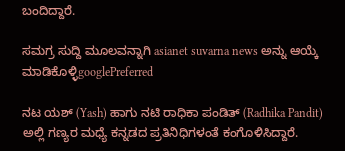ಬಂದಿದ್ದಾರೆ.

ಸಮಗ್ರ ಸುದ್ದಿ ಮೂಲವನ್ನಾಗಿ asianet suvarna news ಅನ್ನು ಆಯ್ಕೆ ಮಾಡಿಕೊಳ್ಳಿgooglePreferred

ನಟ ಯಶ್ (Yash) ಹಾಗು ನಟಿ ರಾಧಿಕಾ ಪಂಡಿತ್ (Radhika Pandit) ಅಲ್ಲಿ ಗಣ್ಯರ ಮಧ್ಯೆ ಕನ್ನಡದ ಪ್ರತಿನಿಧಿಗಳಂತೆ ಕಂಗೊಳಿಸಿದ್ದಾರೆ.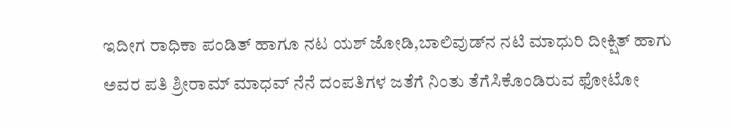ಇದೀಗ ರಾಧಿಕಾ ಪಂಡಿತ್ ಹಾಗೂ ನಟ ಯಶ್ ಜೋಡಿ,ಬಾಲಿವುಡ್‌ನ ನಟಿ ಮಾಧುರಿ ದೀಕ್ಷಿತ್ ಹಾಗು ಅವರ ಪತಿ ಶ್ರೀರಾಮ್ ಮಾಧವ್ ನೆನೆ ದಂಪತಿಗಳ ಜತೆಗೆ ನಿಂತು ತೆಗೆಸಿಕೊಂಡಿರುವ ಫೋಟೋ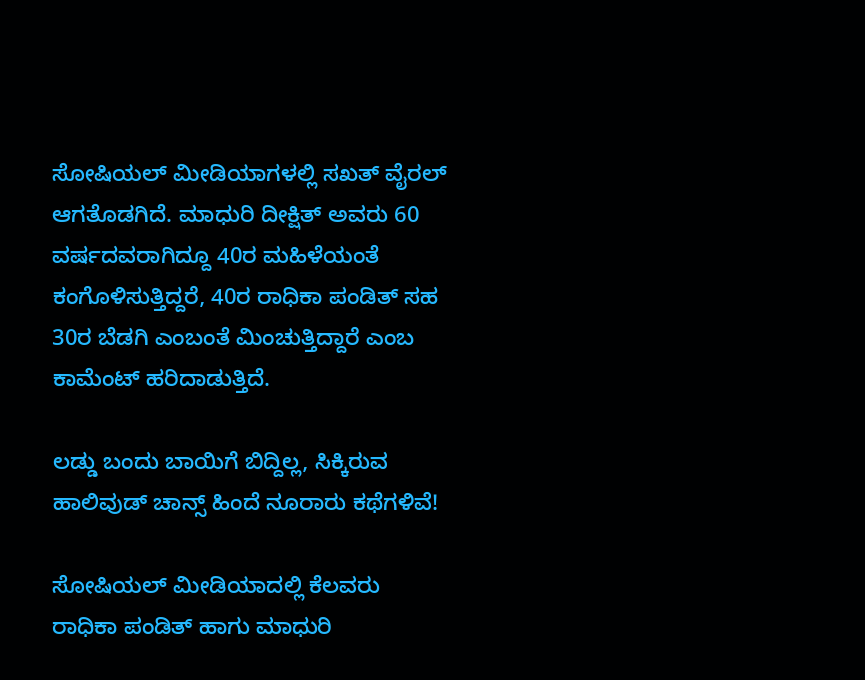ಸೋಷಿಯಲ್ ಮೀಡಿಯಾಗಳಲ್ಲಿ ಸಖತ್ ವೈರಲ್ ಆಗತೊಡಗಿದೆ. ಮಾಧುರಿ ದೀಕ್ಷಿತ್ ಅವರು 60 ವರ್ಷದವರಾಗಿದ್ದೂ 40ರ ಮಹಿಳೆಯಂತೆ ಕಂಗೊಳಿಸುತ್ತಿದ್ದರೆ, 40ರ ರಾಧಿಕಾ ಪಂಡಿತ್ ಸಹ 30ರ ಬೆಡಗಿ ಎಂಬಂತೆ ಮಿಂಚುತ್ತಿದ್ದಾರೆ ಎಂಬ ಕಾಮೆಂಟ್ ಹರಿದಾಡುತ್ತಿದೆ.

ಲಡ್ಡು ಬಂದು ಬಾಯಿಗೆ ಬಿದ್ದಿಲ್ಲ, ಸಿಕ್ಕಿರುವ ಹಾಲಿವುಡ್ ಚಾನ್ಸ್ ಹಿಂದೆ ನೂರಾರು ಕಥೆಗಳಿವೆ!

ಸೋಷಿಯಲ್ ಮೀಡಿಯಾದಲ್ಲಿ ಕೆಲವರು ರಾಧಿಕಾ ಪಂಡಿತ್ ಹಾಗು ಮಾಧುರಿ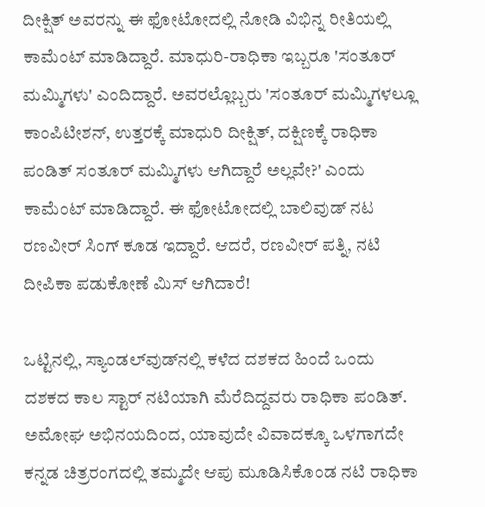ದೀಕ್ಷಿತ್ ಅವರನ್ನು ಈ ಫೋಟೋದಲ್ಲಿ ನೋಡಿ ವಿಭಿನ್ನ ರೀತಿಯಲ್ಲಿ ಕಾಮೆಂಟ್ ಮಾಡಿದ್ದಾರೆ. ಮಾಧುರಿ-ರಾಧಿಕಾ ಇಬ್ಬರೂ 'ಸಂತೂರ್ ಮಮ್ಮಿಗಳು' ಎಂದಿದ್ದಾರೆ. ಅವರಲ್ಲೊಬ್ಬರು 'ಸಂತೂರ್ ಮಮ್ಮಿಗಳಲ್ಲೂ ಕಾಂಪಿಟೀಶನ್, ಉತ್ತರಕ್ಕೆ ಮಾಧುರಿ ದೀಕ್ಷಿತ್, ದಕ್ಷಿಣಕ್ಕೆ ರಾಧಿಕಾ ಪಂಡಿತ್ ಸಂತೂರ್ ಮಮ್ಮಿಗಳು ಆಗಿದ್ದಾರೆ ಅಲ್ಲವೇ?' ಎಂದು ಕಾಮೆಂಟ್ ಮಾಡಿದ್ದಾರೆ. ಈ ಫೋಟೋದಲ್ಲಿ ಬಾಲಿವುಡ್ ನಟ ರಣವೀರ್ ಸಿಂಗ್ ಕೂಡ ಇದ್ದಾರೆ. ಆದರೆ, ರಣವೀರ್ ಪತ್ನಿ, ನಟಿ ದೀಪಿಕಾ ಪಡುಕೋಣೆ ಮಿಸ್ ಆಗಿದಾರೆ!

ಒಟ್ಟಿನಲ್ಲಿ, ಸ್ಯಾಂಡಲ್‌ವುಡ್‌ನಲ್ಲಿ ಕಳೆದ ದಶಕದ ಹಿಂದೆ ಒಂದು ದಶಕದ ಕಾಲ ಸ್ಟಾರ್ ನಟಿಯಾಗಿ ಮೆರೆದಿದ್ದವರು ರಾಧಿಕಾ ಪಂಡಿತ್. ಅಮೋಘ ಅಭಿನಯದಿಂದ, ಯಾವುದೇ ವಿವಾದಕ್ಕೂ ಒಳಗಾಗದೇ ಕನ್ನಡ ಚಿತ್ರರಂಗದಲ್ಲಿ ತಮ್ಮದೇ ಆಪು ಮೂಡಿಸಿಕೊಂಡ ನಟಿ ರಾಧಿಕಾ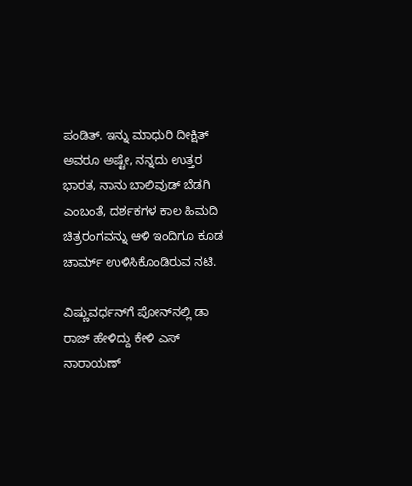ಪಂಡಿತ್. ಇನ್ನು ಮಾಧುರಿ ದೀಕ್ಷಿತ್ ಅವರೂ ಅಷ್ಟೇ, ನನ್ನದು ಉತ್ತರ ಭಾರತ, ನಾನು ಬಾಲಿವುಡ್ ಬೆಡಗಿ ಎಂಬಂತೆ, ದರ್ಶಕಗಳ ಕಾಲ ಹಿಮದಿ ಚಿತ್ರರಂಗವನ್ನು ಆಳಿ ಇಂದಿಗೂ ಕೂಡ ಚಾರ್ಮ್ ಉಳಿಸಿಕೊಂಡಿರುವ ನಟಿ.

ವಿಷ್ಣುವರ್ಧನ್‌ಗೆ ಪೋನ್‌ನಲ್ಲಿ ಡಾ ರಾಜ್‌ ಹೇಳಿದ್ದು ಕೇಳಿ ಎಸ್‌ ನಾರಾಯಣ್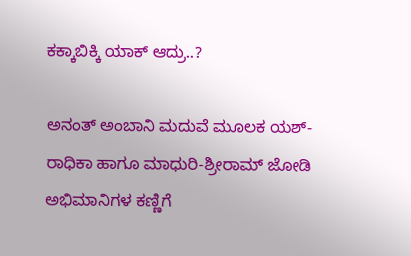ಕಕ್ಕಾಬಿಕ್ಕಿ ಯಾಕ್ ಆದ್ರು..?

ಅನಂತ್ ಅಂಬಾನಿ ಮದುವೆ ಮೂಲಕ ಯಶ್-ರಾಧಿಕಾ ಹಾಗೂ ಮಾಧುರಿ-ಶ್ರೀರಾಮ್ ಜೋಡಿ ಅಭಿಮಾನಿಗಳ ಕಣ್ಣಿಗೆ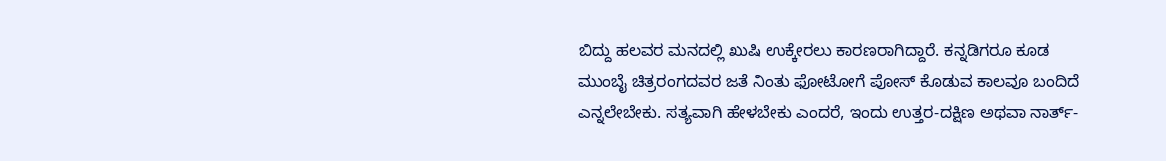ಬಿದ್ದು ಹಲವರ ಮನದಲ್ಲಿ ಖುಷಿ ಉಕ್ಕೇರಲು ಕಾರಣರಾಗಿದ್ದಾರೆ. ಕನ್ನಡಿಗರೂ ಕೂಡ ಮುಂಬೈ ಚಿತ್ರರಂಗದವರ ಜತೆ ನಿಂತು ಫೋಟೋಗೆ ಪೋಸ್ ಕೊಡುವ ಕಾಲವೂ ಬಂದಿದೆ ಎನ್ನಲೇಬೇಕು. ಸತ್ಯವಾಗಿ ಹೇಳಬೇಕು ಎಂದರೆ, ಇಂದು ಉತ್ತರ-ದಕ್ಷಿಣ ಅಥವಾ ನಾರ್ತ್-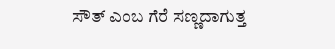ಸೌತ್ ಎಂಬ ಗೆರೆ ಸಣ್ಣದಾಗುತ್ತ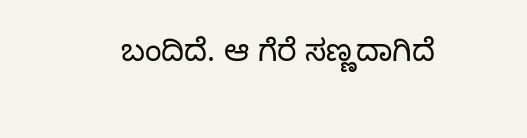ಬಂದಿದೆ. ಆ ಗೆರೆ ಸಣ್ಣದಾಗಿದೆ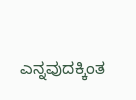ಎನ್ನವುದಕ್ಕಿಂತ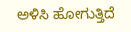ಅಳಿಸಿ ಹೋಗುತ್ತಿದೆ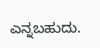ಎನ್ನಬಹುದು.